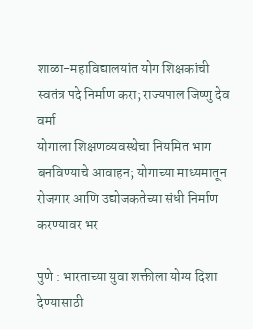शाळा-महाविद्यालयांत योग शिक्षकांची स्वतंत्र पदे निर्माण करा; राज्यपाल जिष्णु देव वर्मा
योगाला शिक्षणव्यवस्थेचा नियमित भाग बनविण्याचे आवाहन; योगाच्या माध्यमातून रोजगार आणि उद्योजकतेच्या संधी निर्माण करण्यावर भर

पुणे : भारताच्या युवा शक्तीला योग्य दिशा देण्यासाठी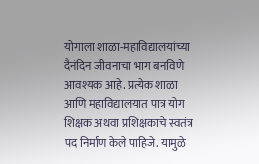योगाला शाळा-महाविद्यालयांच्या दैनंदिन जीवनाचा भाग बनविणे आवश्यक आहे. प्रत्येक शाळा आणि महाविद्यालयात पात्र योग शिक्षक अथवा प्रशिक्षकाचे स्वतंत्र पद निर्माण केले पाहिजे. यामुळे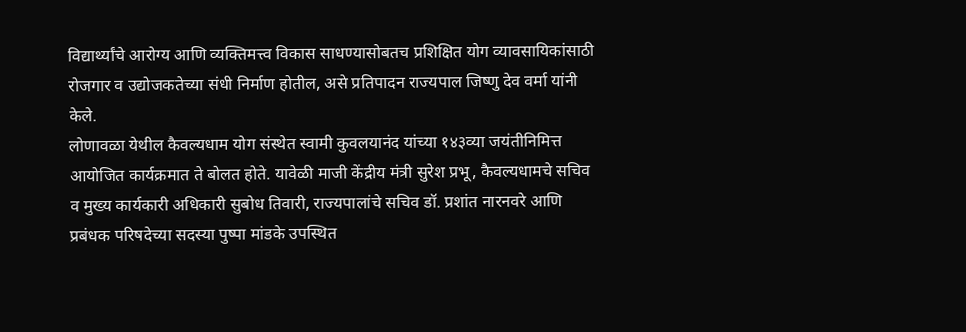विद्यार्थ्यांचे आरोग्य आणि व्यक्तिमत्त्व विकास साधण्यासोबतच प्रशिक्षित योग व्यावसायिकांसाठी रोजगार व उद्योजकतेच्या संधी निर्माण होतील, असे प्रतिपादन राज्यपाल जिष्णु देव वर्मा यांनी केले.
लोणावळा येथील कैवल्यधाम योग संस्थेत स्वामी कुवलयानंद यांच्या १४३व्या जयंतीनिमित्त आयोजित कार्यक्रमात ते बोलत होते. यावेळी माजी केंद्रीय मंत्री सुरेश प्रभू, कैवल्यधामचे सचिव व मुख्य कार्यकारी अधिकारी सुबोध तिवारी, राज्यपालांचे सचिव डॉ. प्रशांत नारनवरे आणि प्रबंधक परिषदेच्या सदस्या पुष्पा मांडके उपस्थित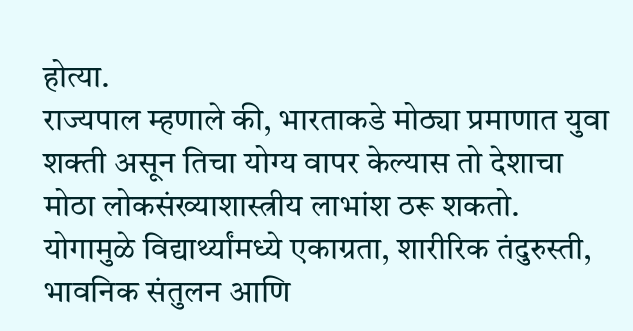होत्या.
राज्यपाल म्हणाले की, भारताकडे मोठ्या प्रमाणात युवा शक्ती असून तिचा योग्य वापर केल्यास तो देशाचा मोठा लोकसंख्याशास्त्रीय लाभांश ठरू शकतो. योगामुळे विद्यार्थ्यांमध्ये एकाग्रता, शारीरिक तंदुरुस्ती, भावनिक संतुलन आणि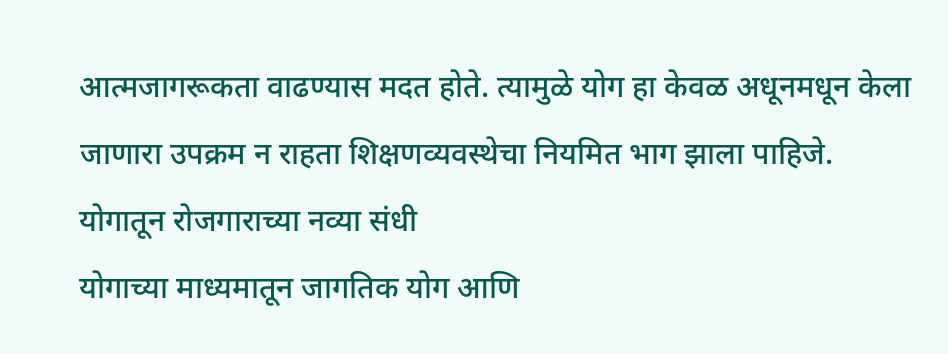आत्मजागरूकता वाढण्यास मदत होते. त्यामुळे योग हा केवळ अधूनमधून केला जाणारा उपक्रम न राहता शिक्षणव्यवस्थेचा नियमित भाग झाला पाहिजे.
योगातून रोजगाराच्या नव्या संधी
योगाच्या माध्यमातून जागतिक योग आणि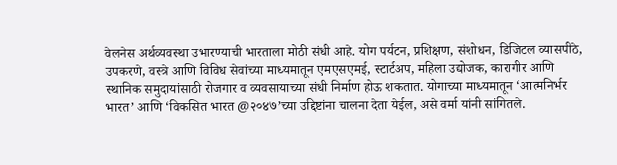वेलनेस अर्थव्यवस्था उभारण्याची भारताला मोठी संधी आहे. योग पर्यटन, प्रशिक्षण, संशोधन, डिजिटल व्यासपीठे, उपकरणे, वस्त्रे आणि विविध सेवांच्या माध्यमातून एमएसएमई, स्टार्टअप, महिला उद्योजक, कारागीर आणि स्थानिक समुदायांसाठी रोजगार व व्यवसायाच्या संधी निर्माण होऊ शकतात. योगाच्या माध्यमातून ‘आत्मनिर्भर भारत’ आणि ‘विकसित भारत @२०४७’च्या उद्दिष्टांना चालना देता येईल, असे वर्मा यांनी सांगितले.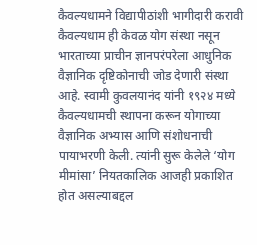कैवल्यधामने विद्यापीठांशी भागीदारी करावी
कैवल्यधाम ही केवळ योग संस्था नसून भारताच्या प्राचीन ज्ञानपरंपरेला आधुनिक वैज्ञानिक दृष्टिकोनाची जोड देणारी संस्था आहे. स्वामी कुवलयानंद यांनी १९२४ मध्ये कैवल्यधामची स्थापना करून योगाच्या वैज्ञानिक अभ्यास आणि संशोधनाची पायाभरणी केली. त्यांनी सुरू केलेले ‘योग मीमांसा’ नियतकालिक आजही प्रकाशित होत असल्याबद्दल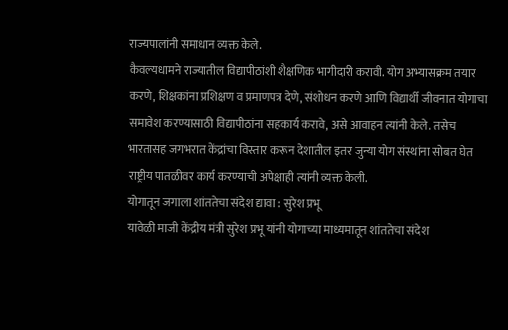राज्यपालांनी समाधान व्यक्त केले.
कैवल्यधामने राज्यातील विद्यापीठांशी शैक्षणिक भागीदारी करावी. योग अभ्यासक्रम तयार करणे, शिक्षकांना प्रशिक्षण व प्रमाणपत्र देणे, संशोधन करणे आणि विद्यार्थी जीवनात योगाचा समावेश करण्यासाठी विद्यापीठांना सहकार्य करावे, असे आवाहन त्यांनी केले. तसेच भारतासह जगभरात केंद्रांचा विस्तार करून देशातील इतर जुन्या योग संस्थांना सोबत घेत राष्ट्रीय पातळीवर कार्य करण्याची अपेक्षाही त्यांनी व्यक्त केली.
योगातून जगाला शांततेचा संदेश द्यावा : सुरेश प्रभू
यावेळी माजी केंद्रीय मंत्री सुरेश प्रभू यांनी योगाच्या माध्यमातून शांततेचा संदेश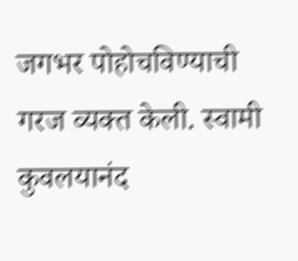जगभर पोहोचविण्याची गरज व्यक्त केली. स्वामी कुवलयानंद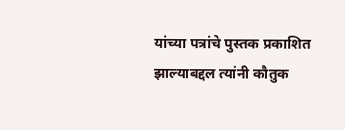यांच्या पत्रांचे पुस्तक प्रकाशित झाल्याबद्दल त्यांनी कौतुक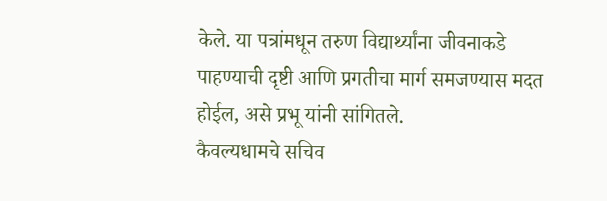केले. या पत्रांमधून तरुण विद्यार्थ्यांना जीवनाकडे पाहण्याची दृष्टी आणि प्रगतीचा मार्ग समजण्यास मदत होईल, असे प्रभू यांनी सांगितले.
कैवल्यधामचे सचिव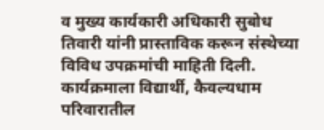व मुख्य कार्यकारी अधिकारी सुबोध तिवारी यांनी प्रास्ताविक करून संस्थेच्या विविध उपक्रमांची माहिती दिली. कार्यक्रमाला विद्यार्थी, कैवल्यधाम परिवारातील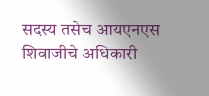सदस्य तसेच आयएनएस शिवाजीचे अधिकारी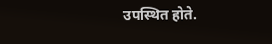उपस्थित होते.